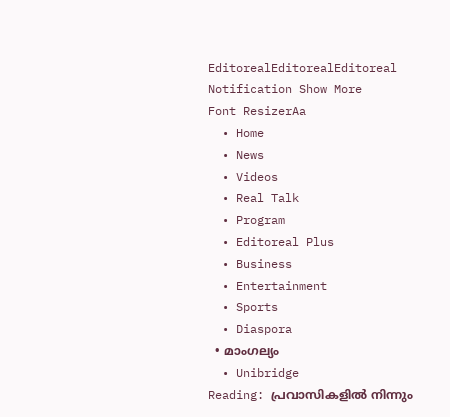EditorealEditorealEditoreal
Notification Show More
Font ResizerAa
  • Home
  • News
  • Videos
  • Real Talk
  • Program
  • Editoreal Plus
  • Business
  • Entertainment
  • Sports
  • Diaspora
  • മാംഗല്യം
  • Unibridge
Reading: പ്രവാസികളിൽ നിന്നും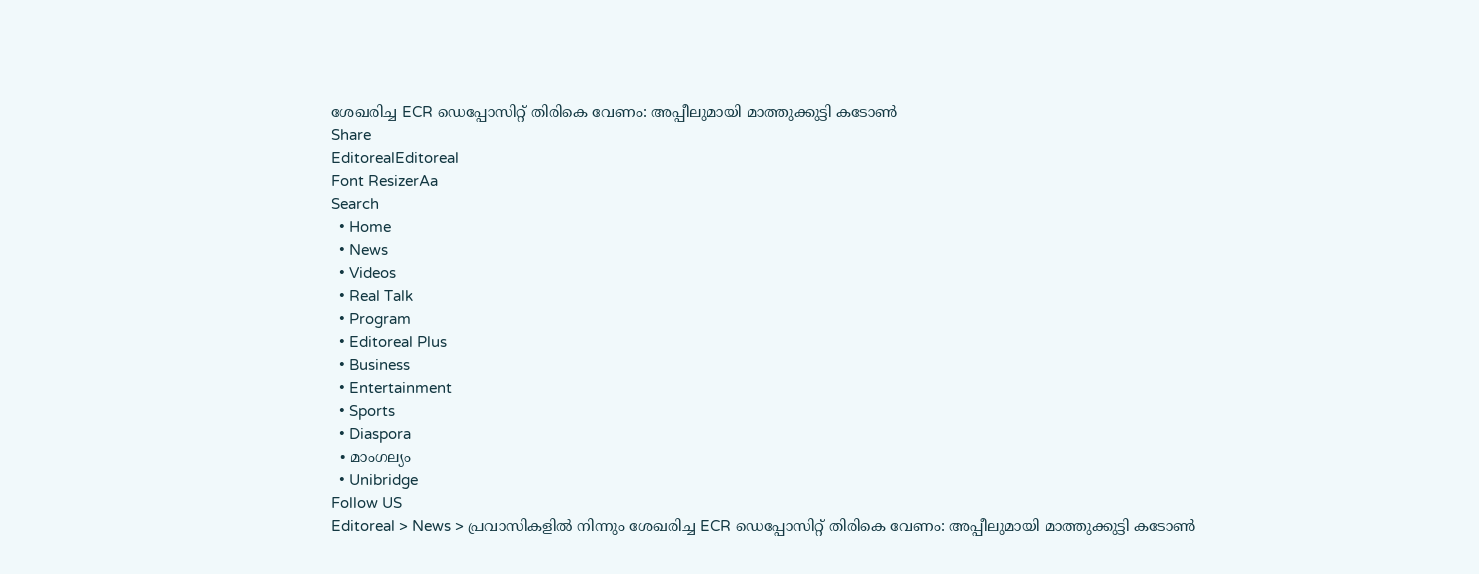ശേഖരിച്ച ECR ഡെപ്പോസിറ്റ് തിരികെ വേണം: അപ്പീലുമായി മാത്തുക്കുട്ടി കടോൺ
Share
EditorealEditoreal
Font ResizerAa
Search
  • Home
  • News
  • Videos
  • Real Talk
  • Program
  • Editoreal Plus
  • Business
  • Entertainment
  • Sports
  • Diaspora
  • മാംഗല്യം
  • Unibridge
Follow US
Editoreal > News > പ്രവാസികളിൽ നിന്നും ശേഖരിച്ച ECR ഡെപ്പോസിറ്റ് തിരികെ വേണം: അപ്പീലുമായി മാത്തുക്കുട്ടി കടോൺ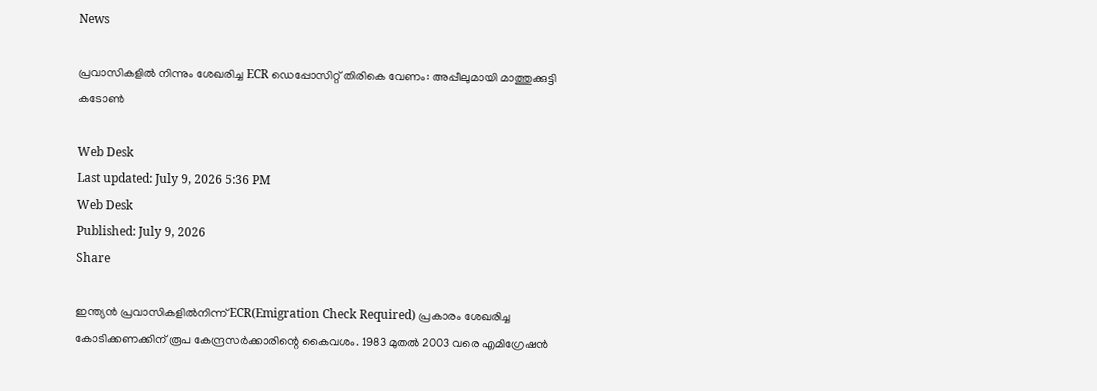News

പ്രവാസികളിൽ നിന്നും ശേഖരിച്ച ECR ഡെപ്പോസിറ്റ് തിരികെ വേണം: അപ്പീലുമായി മാത്തുക്കുട്ടി കടോൺ

Web Desk
Last updated: July 9, 2026 5:36 PM
Web Desk
Published: July 9, 2026
Share

ഇന്ത്യൻ പ്രവാസികളിൽനിന്ന് ECR(Emigration Check Required) പ്രകാരം ശേഖരിച്ച കോടിക്കണക്കിന് രൂപ കേന്ദ്രസർക്കാരിന്റെ കൈവശം. 1983 മുതൽ 2003 വരെ എമിഗ്രേഷൻ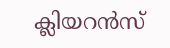ക്ലിയറൻസ്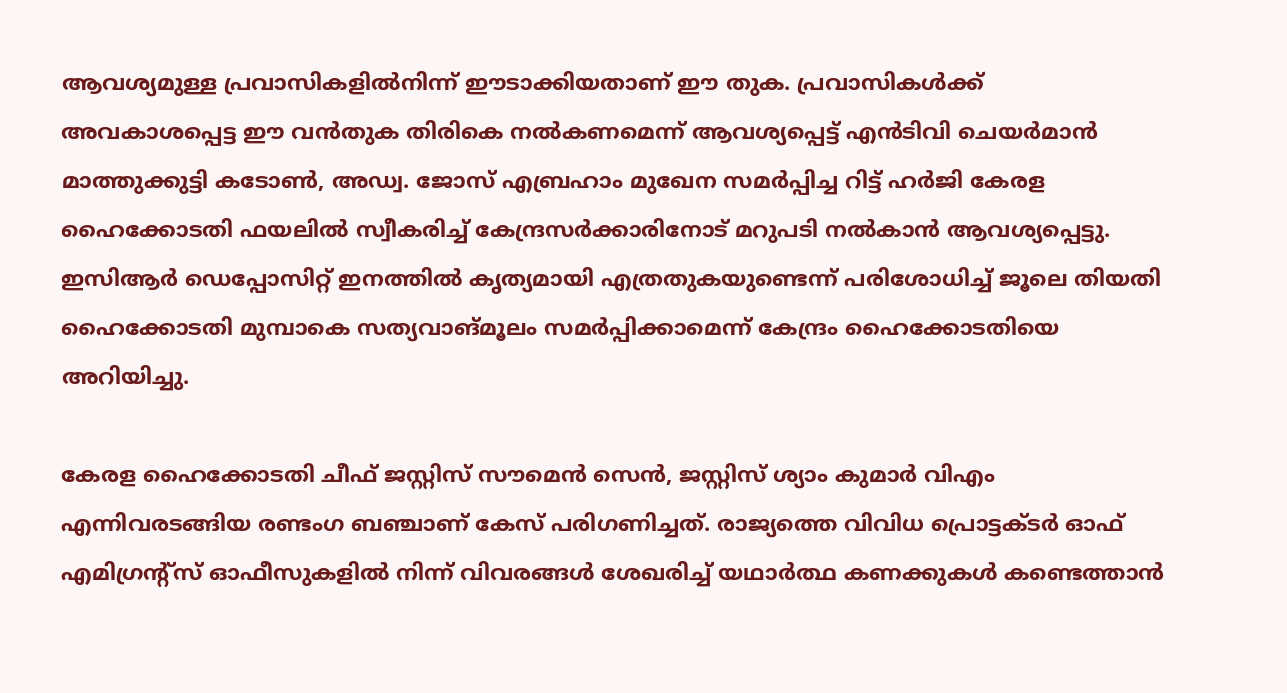ആവശ്യമുള്ള പ്രവാസികളിൽനിന്ന് ഈടാക്കിയതാണ് ഈ തുക. പ്രവാസികൾക്ക് അവകാശപ്പെട്ട ഈ വൻതുക തിരികെ നൽകണമെന്ന് ആവശ്യപ്പെട്ട് എൻടിവി ചെയർമാൻ മാത്തുക്കുട്ടി കടോൺ, അഡ്വ. ജോസ് എബ്രഹാം മുഖേന സമർപ്പിച്ച റിട്ട് ഹർജി കേരള ഹൈക്കോടതി ഫയലിൽ സ്വീകരിച്ച് കേന്ദ്രസർക്കാരിനോട് മറുപടി നൽകാൻ ആവശ്യപ്പെട്ടു. ഇസിആർ ഡെപ്പോസിറ്റ് ഇനത്തിൽ കൃത്യമായി എത്രതുകയുണ്ടെന്ന് പരിശോധിച്ച് ജൂലെ തിയതി ഹൈക്കോടതി മുമ്പാകെ സത്യവാങ്മൂലം സമർപ്പിക്കാമെന്ന് കേന്ദ്രം ഹൈക്കോടതിയെ അറിയിച്ചു.

കേരള ഹൈക്കോടതി ചീഫ് ജസ്റ്റിസ് സൗമെൻ സെൻ, ജസ്റ്റിസ് ശ്യാം കുമാർ വിഎം എന്നിവരടങ്ങിയ രണ്ടംഗ ബഞ്ചാണ് കേസ് പരിഗണിച്ചത്. രാജ്യത്തെ വിവിധ പ്രൊട്ടക്ടർ ഓഫ് എമിഗ്രന്റ്സ് ഓഫീസുകളിൽ നിന്ന് വിവരങ്ങൾ ശേഖരിച്ച് യഥാർത്ഥ കണക്കുകൾ കണ്ടെത്താൻ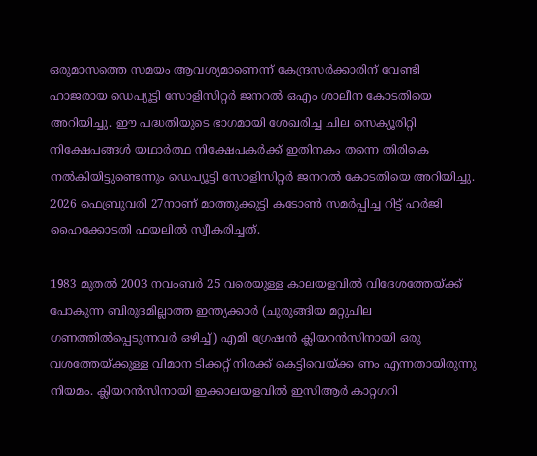ഒരുമാസത്തെ സമയം ആവശ്യമാണെന്ന് കേന്ദ്രസർക്കാരിന് വേണ്ടി ഹാജരായ ഡെപ്യൂട്ടി സോളിസിറ്റർ ജനറൽ ഒഎം ശാലീന കോടതിയെ അറിയിച്ചു. ഈ പദ്ധതിയുടെ ഭാഗമായി ശേഖരിച്ച ചില സെക്യൂരിറ്റി നിക്ഷേപങ്ങൾ യഥാർത്ഥ നിക്ഷേപകർക്ക് ഇതിനകം തന്നെ തിരികെ നൽകിയിട്ടുണ്ടെന്നും ഡെപ്യൂട്ടി സോളിസിറ്റർ ജനറൽ കോടതിയെ അറിയിച്ചു. 2026 ഫെബ്രുവരി 27നാണ് മാത്തുക്കുട്ടി കടോൺ സമർപ്പിച്ച റിട്ട് ഹർജി ഹൈക്കോടതി ഫയലിൽ സ്വീകരിച്ചത്.

1983 മുതൽ 2003 നവംബർ 25 വരെയുള്ള കാലയളവിൽ വിദേശത്തേയ്ക്ക് പോകുന്ന ബിരുദമില്ലാത്ത ഇന്ത്യക്കാർ (ചുരുങ്ങിയ മറ്റുചില ഗണത്തിൽപ്പെടുന്നവർ ഒഴിച്ച്) എമി ഗ്രേഷൻ ക്ലിയറൻസിനായി ഒരു വശത്തേയ്ക്കുള്ള വിമാന ടിക്കറ്റ് നിരക്ക് കെട്ടിവെയ്ക്ക ണം എന്നതായിരുന്നു നിയമം. ക്ലിയറൻസിനായി ഇക്കാലയളവിൽ ഇസിആർ കാറ്റഗറി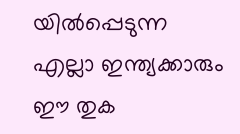യിൽപ്പെടുന്ന എല്ലാ ഇന്ത്യക്കാരും ഈ തുക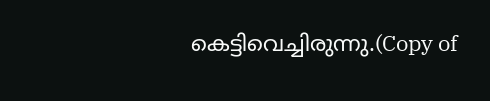കെട്ടിവെച്ചിരുന്നു.(Copy of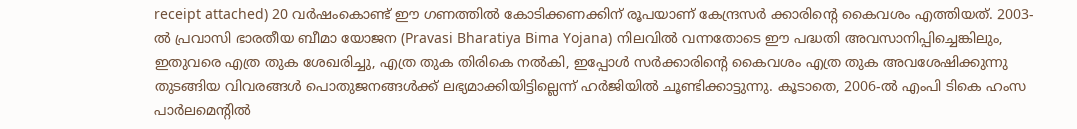receipt attached) 20 വർഷംകൊണ്ട് ഈ ഗണത്തിൽ കോടിക്കണക്കിന് രൂപയാണ് കേന്ദ്രസർ ക്കാരിന്റെ കൈവശം എത്തിയത്. 2003-ൽ പ്രവാസി ഭാരതീയ ബീമാ യോജന (Pravasi Bharatiya Bima Yojana) നിലവിൽ വന്നതോടെ ഈ പദ്ധതി അവസാനിപ്പിച്ചെങ്കിലും, ഇതുവരെ എത്ര തുക ശേഖരിച്ചു, എത്ര തുക തിരികെ നൽകി, ഇപ്പോൾ സർക്കാരിന്റെ കൈവശം എത്ര തുക അവശേഷിക്കുന്നു തുടങ്ങിയ വിവരങ്ങൾ പൊതുജനങ്ങൾക്ക് ലഭ്യമാക്കിയിട്ടില്ലെന്ന് ഹർജിയിൽ ചൂണ്ടിക്കാട്ടുന്നു. കൂടാതെ, 2006-ൽ എംപി ടികെ ഹംസ പാർലമെന്റിൽ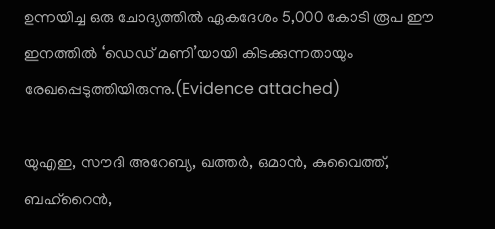ഉന്നയിച്ച ഒരു ചോദ്യത്തിൽ ഏകദേശം 5,000 കോടി രൂപ ഈ ഇനത്തിൽ ‘ഡെഡ് മണി’യായി കിടക്കുന്നതായും രേഖപ്പെടുത്തിയിരുന്നു.(Evidence attached)

യുഎഇ, സൗദി അറേബ്യ, ഖത്തർ, ഒമാൻ, കുവൈത്ത്, ബഹ്റൈൻ,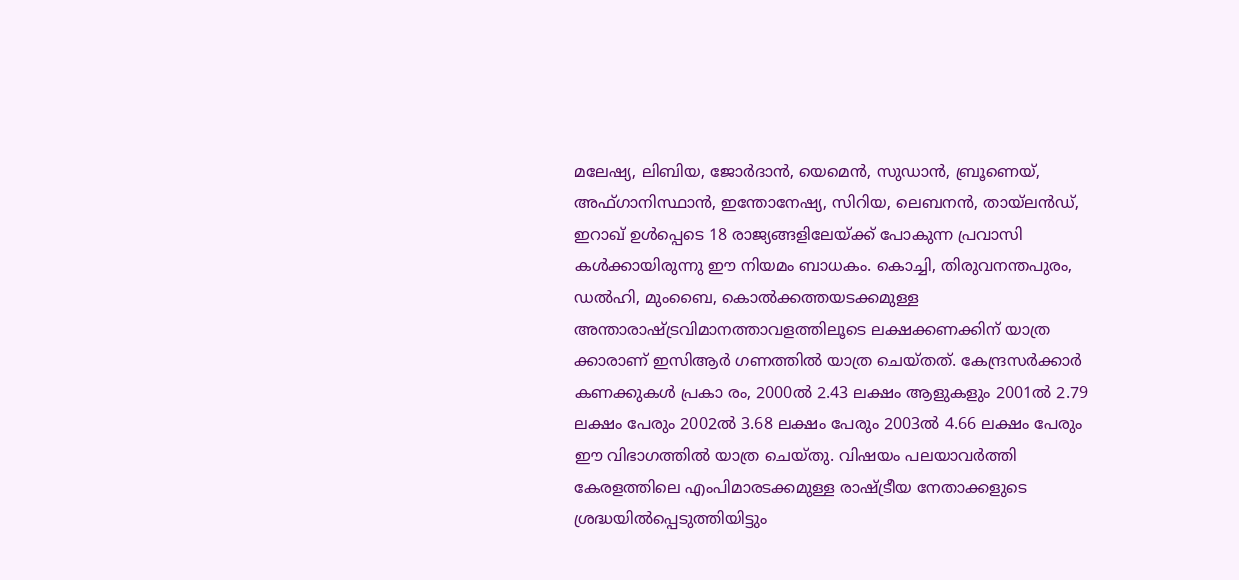മലേഷ്യ, ലിബിയ, ജോർദാൻ, യെമെൻ, സുഡാൻ, ബ്രൂണെയ്, അഫ്ഗാനിസ്ഥാൻ, ഇന്തോനേഷ്യ, സിറിയ, ലെബനൻ, തായ്ലൻഡ്, ഇറാഖ് ഉൾപ്പെടെ 18 രാജ്യങ്ങളിലേയ്ക്ക് പോകുന്ന പ്രവാസി കൾക്കായിരുന്നു ഈ നിയമം ബാധകം. കൊച്ചി, തിരുവനന്തപുരം, ഡൽഹി, മുംബൈ, കൊൽക്കത്തയടക്കമുള്ള അന്താരാഷ്ട്രവിമാനത്താവളത്തിലൂടെ ലക്ഷക്കണക്കിന് യാത്ര ക്കാരാണ് ഇസിആർ ഗണത്തിൽ യാത്ര ചെയ്തത്. കേന്ദ്രസർക്കാർ കണക്കുകൾ പ്രകാ രം, 2000ൽ 2.43 ലക്ഷം ആളുകളും 2001ൽ 2.79 ലക്ഷം പേരും 2002ൽ 3.68 ലക്ഷം പേരും 2003ൽ 4.66 ലക്ഷം പേരും ഈ വിഭാഗത്തിൽ യാത്ര ചെയ്തു. വിഷയം പലയാവർത്തി കേരളത്തിലെ എംപിമാരടക്കമുള്ള രാഷ്ട്രീയ നേതാക്കളുടെ ശ്രദ്ധയിൽപ്പെടുത്തിയിട്ടും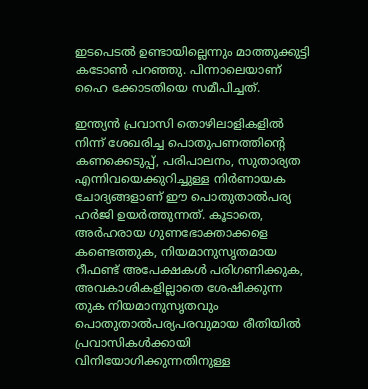ഇടപെടൽ ഉണ്ടായില്ലെന്നും മാത്തുക്കുട്ടി കടോൺ പറഞ്ഞു. പിന്നാലെയാണ് ഹൈ ക്കോടതിയെ സമീപിച്ചത്.

ഇന്ത്യൻ പ്രവാസി തൊഴിലാളികളിൽ നിന്ന് ശേഖരിച്ച പൊതുപണത്തിന്റെ കണക്കെടുപ്പ്, പരിപാലനം, സുതാര്യത എന്നിവയെക്കുറിച്ചുള്ള നിർണായക ചോദ്യങ്ങളാണ് ഈ പൊതുതാൽപര്യ ഹർജി ഉയർത്തുന്നത്. കൂടാതെ, അർഹരായ ഗുണഭോക്താക്കളെ കണ്ടെത്തുക, നിയമാനുസൃതമായ റീഫണ്ട് അപേക്ഷകൾ പരിഗണിക്കുക, അവകാശികളില്ലാതെ ശേഷിക്കുന്ന തുക നിയമാനുസൃതവും പൊതുതാൽപര്യപരവുമായ രീതിയിൽ പ്രവാസികൾക്കായി വിനിയോഗിക്കുന്നതിനുള്ള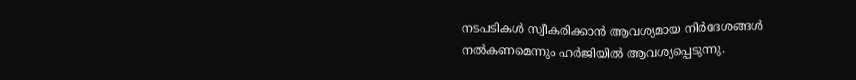നടപടികൾ സ്വീകരിക്കാൻ ആവശ്യമായ നിർദേശങ്ങൾ നൽകണമെന്നും ഹർജിയിൽ ആവശ്യപ്പെടുന്നു.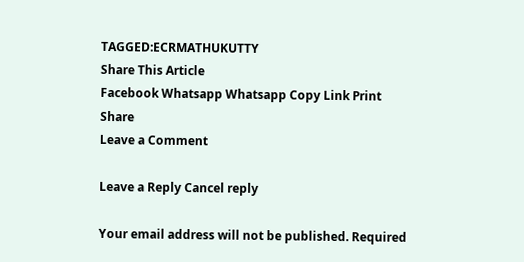TAGGED:ECRMATHUKUTTY
Share This Article
Facebook Whatsapp Whatsapp Copy Link Print
Share
Leave a Comment

Leave a Reply Cancel reply

Your email address will not be published. Required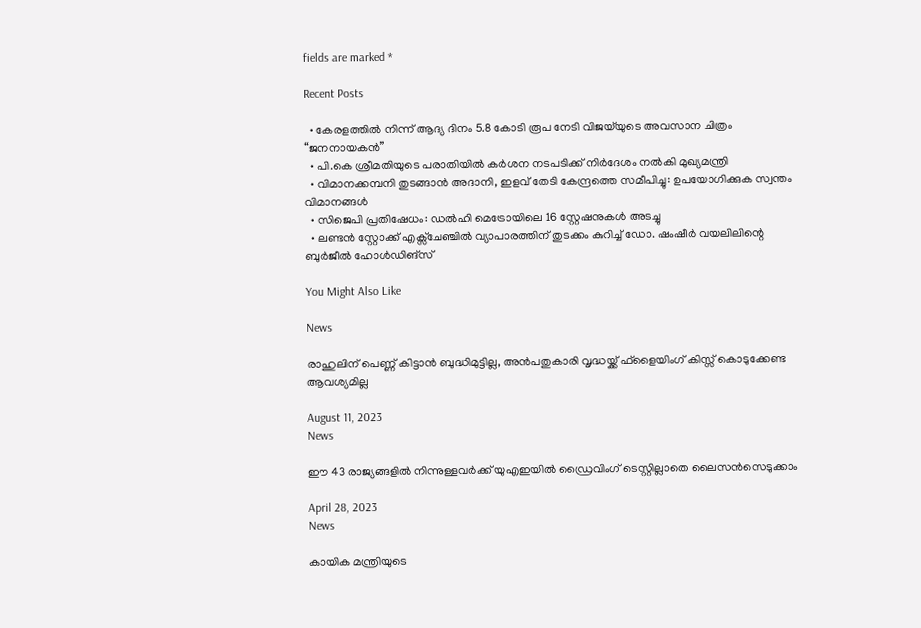fields are marked *

Recent Posts

  • കേരളത്തിൽ നിന്ന് ആദ്യ ദിനം 5.8 കോടി രൂപ നേടി വിജയ്‌യുടെ അവസാന ചിത്രം “ജനനായകൻ”
  • പി.കെ ശ്രീമതിയുടെ പരാതിയിൽ കർശന നടപടിക്ക് നിർദേശം നൽകി മുഖ്യമന്ത്രി
  • വിമാനക്കമ്പനി തുടങ്ങാൻ അദാനി, ഇളവ് തേടി കേന്ദ്രത്തെ സമീപിച്ചു: ഉപയോഗിക്കുക സ്വന്തം വിമാനങ്ങൾ
  • സിജെപി പ്രതിഷേധം: ഡൽഹി മെട്രോയിലെ 16 സ്റ്റേഷനുകൾ അടച്ചു
  • ലണ്ടൻ സ്റ്റോക്ക് എക്സ്ചേഞ്ചിൽ വ്യാപാരത്തിന് തുടക്കം കുറിച്ച് ഡോ. ഷംഷീർ വയലിലിന്റെ ബുർജീൽ ഹോൾഡിങ്സ്

You Might Also Like

News

രാഹുലിന് പെണ്ണ് കിട്ടാൻ ബുദ്ധിമുട്ടില്ല, അൻപതുകാരി വൃദ്ധയ്ക്ക് ഫ്ളൈയിംഗ് കിസ്സ് കൊടുക്കേണ്ട ആവശ്യമില്ല

August 11, 2023
News

ഈ 43 രാജ്യങ്ങളിൽ നിന്നുള്ളവർക്ക് യുഎഇയിൽ ഡ്രൈവിംഗ് ടെസ്റ്റില്ലാതെ ലൈസൻസെടുക്കാം

April 28, 2023
News

കായിക മന്ത്രിയുടെ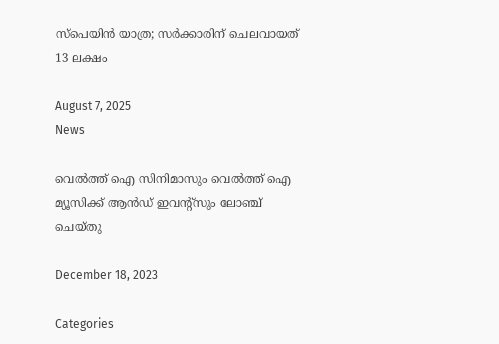സ്പെയിൻ യാത്ര; സർക്കാരിന് ചെലവായത് 13 ലക്ഷം

August 7, 2025
News

വെല്‍ത്ത് ഐ സിനിമാസും വെല്‍ത്ത് ഐ മ്യൂസിക്ക് ആന്‍ഡ് ഇവന്റ്‌സും ലോഞ്ച് ചെയ്തു

December 18, 2023

Categories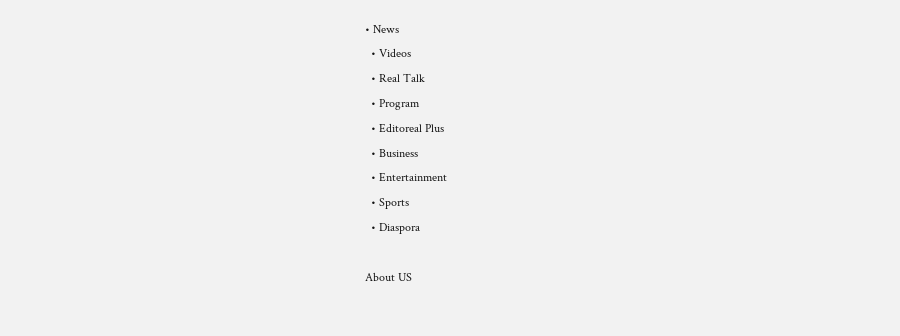• News
  • Videos
  • Real Talk
  • Program
  • Editoreal Plus
  • Business
  • Entertainment
  • Sports
  • Diaspora

About US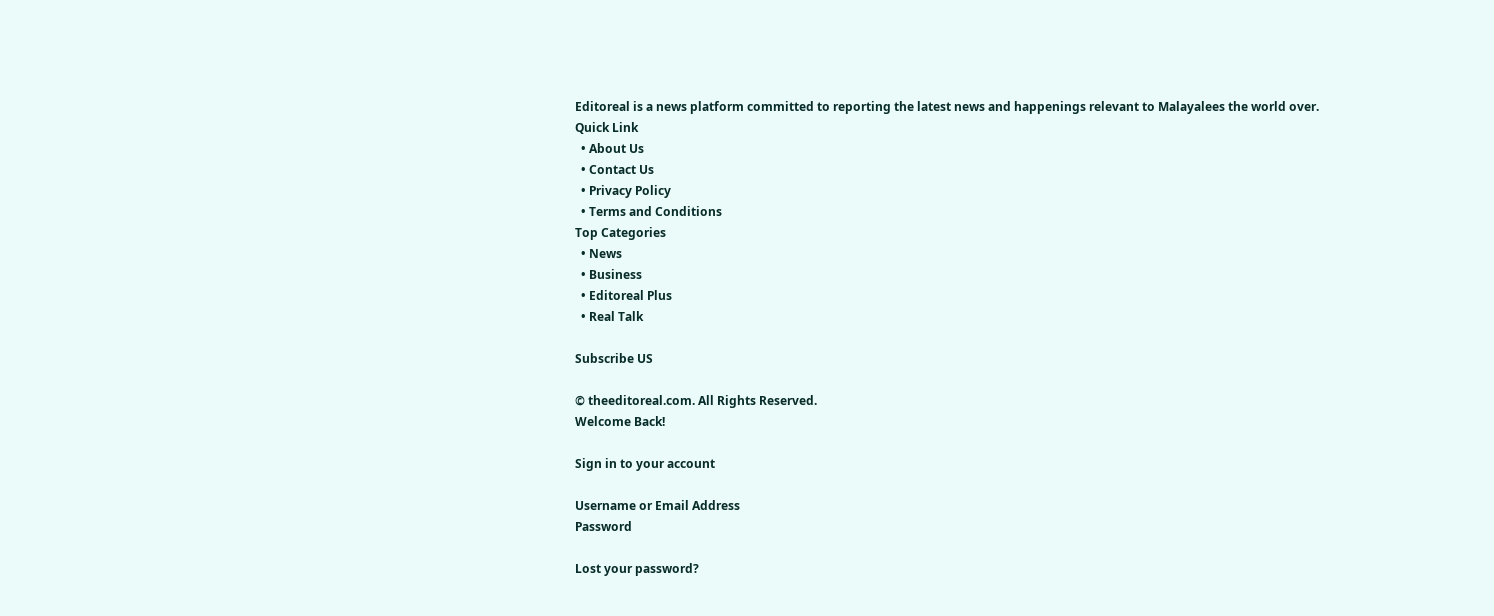Editoreal is a news platform committed to reporting the latest news and happenings relevant to Malayalees the world over.
Quick Link
  • About Us
  • Contact Us
  • Privacy Policy
  • Terms and Conditions
Top Categories
  • News
  • Business
  • Editoreal Plus
  • Real Talk

Subscribe US

© theeditoreal.com. All Rights Reserved.
Welcome Back!

Sign in to your account

Username or Email Address
Password

Lost your password?